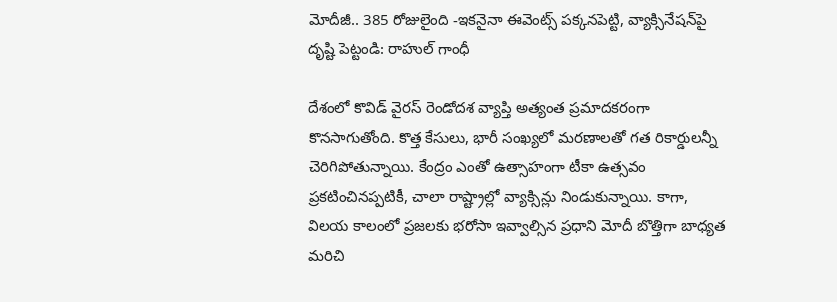మోదీజీ.. 385 రోజులైంది -ఇకనైనా ఈవెంట్స్‌‌ పక్కనపెట్టి, వ్యాక్సినేషన్‌పై దృష్టి పెట్టండి: రాహుల్ గాంధీ

దేశంలో కొవిడ్ వైరస్ రెండోదశ వ్యాప్తి అత్యంత ప్రమాదకరంగా కొనసాగుతోంది. కొత్త కేసులు, భారీ సంఖ్యలో మరణాలతో గత రికార్డులన్నీ చెరిగిపోతున్నాయి. కేంద్రం ఎంతో ఉత్సాహంగా టీకా ఉత్సవం ప్రకటించినప్పటికీ, చాలా రాష్ట్రాల్లో వ్యాక్సిన్లు నిండుకున్నాయి. కాగా, విలయ కాలంలో ప్రజలకు భరోసా ఇవ్వాల్సిన ప్రధాని మోదీ బొత్తిగా బాధ్యత మరిచి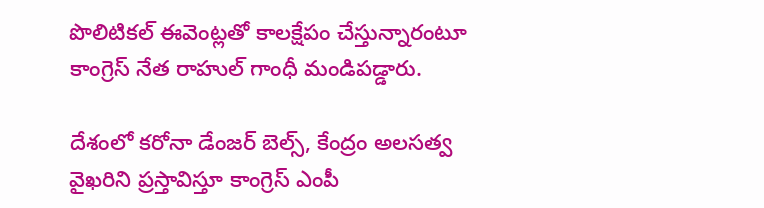పొలిటికల్ ఈవెంట్లతో కాలక్షేపం చేస్తున్నారంటూ కాంగ్రెస్ నేత రాహుల్ గాంధీ మండిపడ్డారు.

దేశంలో కరోనా డేంజర్ బెల్స్, కేంద్రం అలసత్వ వైఖరిని ప్రస్తావిస్తూ కాంగ్రెస్ ఎంపీ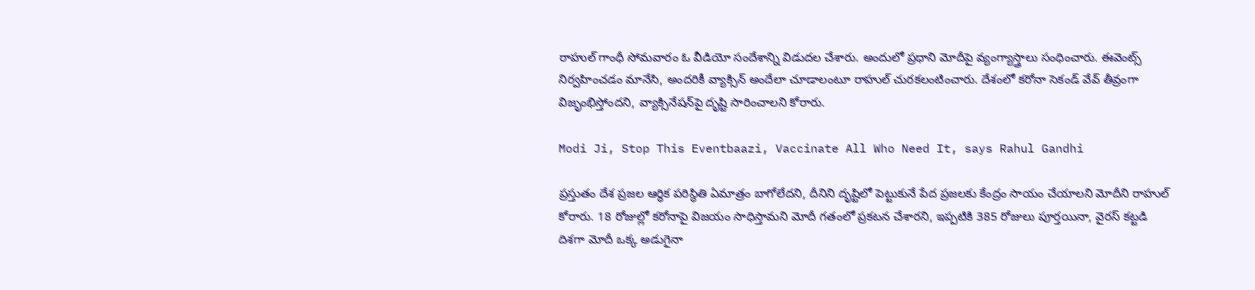రాహుల్ గాంధీ సోమవారం ఓ వీడియో సందేశాన్ని విడుదల చేశారు. అందులో ప్రధాని మోదీపై వ్యంగ్యాస్త్రాలు సంధించారు. ఈవెంట్స్ నిర్వహించడం మానేసి, అందరికీ వ్యాక్సిన్ అందేలా చూడాలంటూ రాహుల్ చురకలంటించారు. దేశంలో కరోనా సెకండ్ వేవ్ తీవ్రంగా విజృంభిస్తోందని, వ్యాక్సినేషన్‌పై దృష్టి సారించాలని కోరారు.

Modi Ji, Stop This Eventbaazi, Vaccinate All Who Need It, says Rahul Gandhi

ప్రస్తుతం దేశ ప్రజల ఆర్థిక పరిస్థితి ఏమాత్రం బాగోలేదని, దీనిని దృష్టిలో పెట్టుకునే పేద ప్రజలకు కేంద్రం సాయం చేయాలని మోదీని రాహుల్ కోరారు. 18 రోజుల్లో కరోనాపై విజయం సాధిస్తామని మోదీ గతంలో ప్రకటన చేశారని, ఇప్పటికి 385 రోజులు పూర్తయినా, వైరస్ కట్టడి దిశగా మోదీ ఒక్క అడుగైనా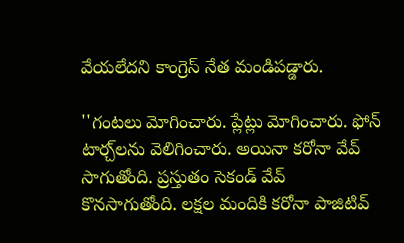వేయలేదని కాంగ్రెస్ నేత మండిపడ్డారు.

''గంటలు మోగించారు. ప్లేట్లు మోగించారు. ఫోన్ టార్చ్‌లను వెలిగించారు. అయినా కరోనా వేవ్ సాగుతోంది. ప్రస్తుతం సెకండ్ వేవ్ కొనసాగుతోంది. లక్షల మందికి కరోనా పాజిటివ్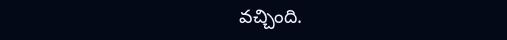వచ్చింది.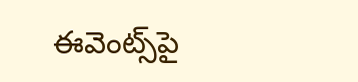ఈవెంట్స్‌పై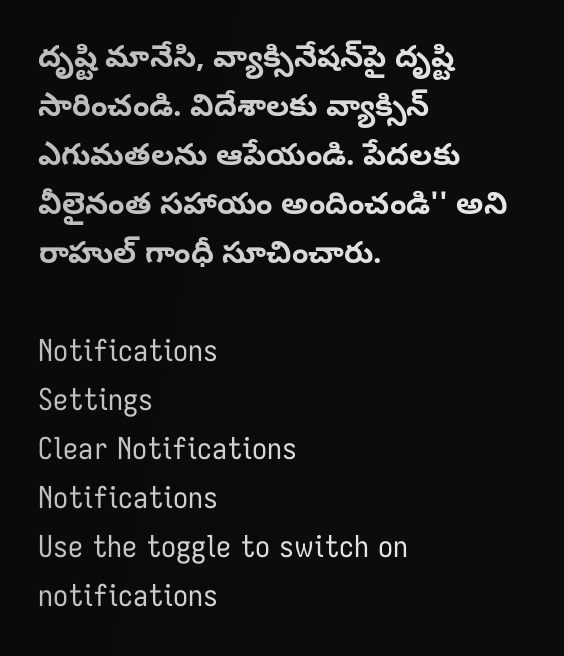దృష్టి మానేసి, వ్యాక్సినేషన్‌పై దృష్టి సారించండి. విదేశాలకు వ్యాక్సిన్ ఎగుమతలను ఆపేయండి. పేదలకు వీలైనంత సహాయం అందించండి'' అని రాహుల్ గాంధీ సూచించారు.

Notifications
Settings
Clear Notifications
Notifications
Use the toggle to switch on notifications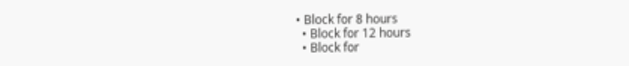• Block for 8 hours
  • Block for 12 hours
  • Block for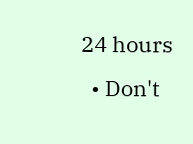24 hours
  • Don't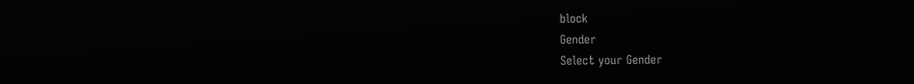block
Gender
Select your Gender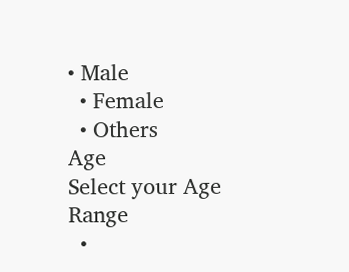• Male
  • Female
  • Others
Age
Select your Age Range
  •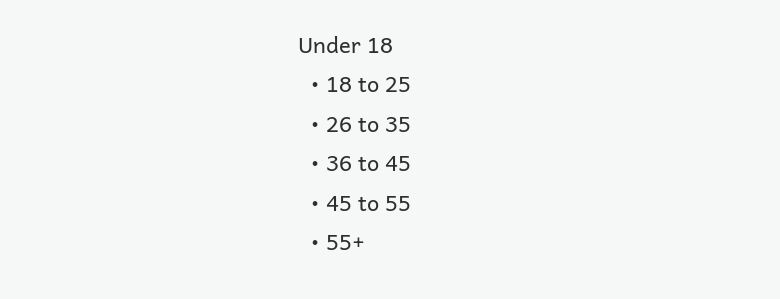Under 18
  • 18 to 25
  • 26 to 35
  • 36 to 45
  • 45 to 55
  • 55+